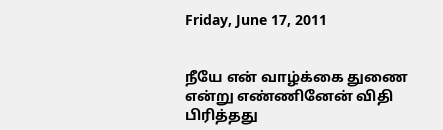Friday, June 17, 2011


நீயே என் வாழ்க்கை துணை
என்று எண்ணினேன் விதி
பிரித்தது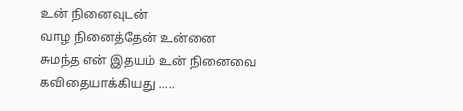உன் நினைவுடன்
வாழ நினைத்தேன் உன்னை
சுமந்த என் இதயம் உன் நினைவை
கவிதையாக்கியது .....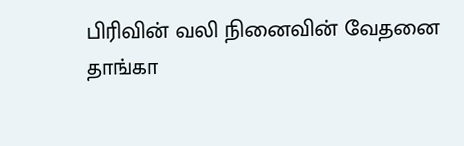பிரிவின் வலி நினைவின் வேதனை
தாங்கா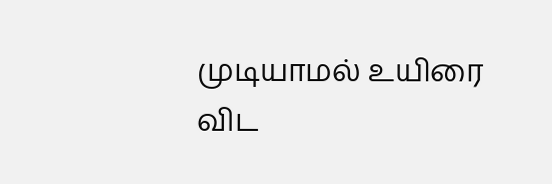முடியாமல் உயிரை
விட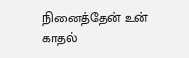நினைத்தேன் உன்
காதல்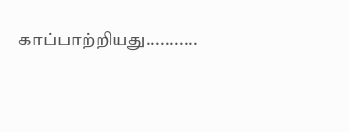காப்பாற்றியது...........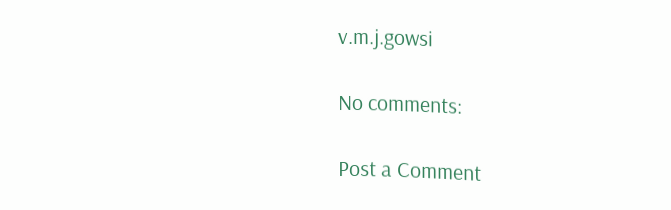v.m.j.gowsi

No comments:

Post a Comment